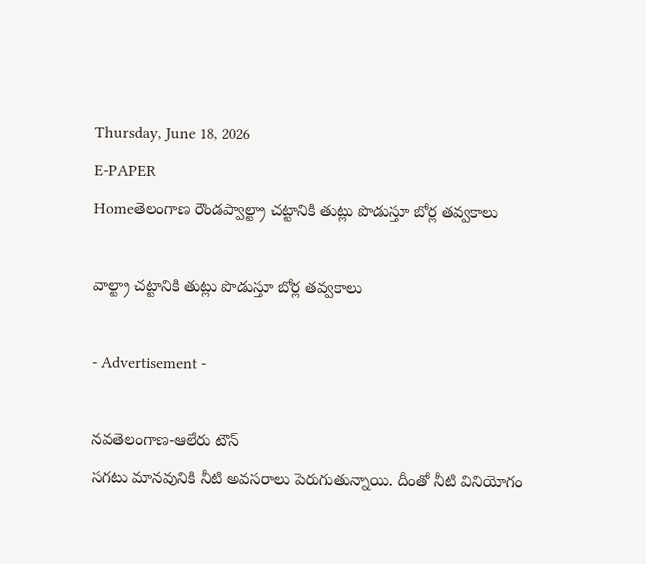Thursday, June 18, 2026
E-PAPER
Homeతెలంగాణ రౌండప్వాల్ట్రా చట్టానికి తుట్లు పొడుస్తూ బోర్ల తవ్వకాలు

వాల్ట్రా చట్టానికి తుట్లు పొడుస్తూ బోర్ల తవ్వకాలు

- Advertisement -

నవతెలంగాణ-ఆలేరు టౌన్
సగటు మానవునికి నీటి అవసరాలు పెరుగుతున్నాయి. దీంతో నీటి వినియోగం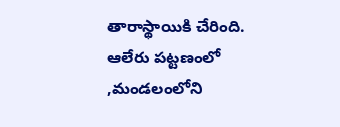తారాస్థాయికి చేరింది. ఆలేరు పట్టణంలో ,మండలంలోని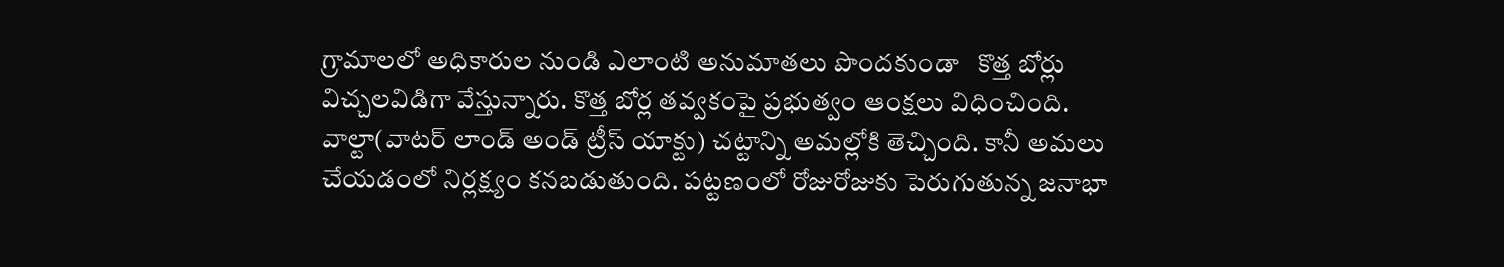గ్రామాలలో అధికారుల నుండి ఎలాంటి అనుమాతలు పొందకుండా   కొత్త బోర్లు విచ్చలవిడిగా వేస్తున్నారు. కొత్త బోర్ల తవ్వకంపై ప్రభుత్వం ఆంక్షలు విధించింది. వాల్టా(వాటర్‌ లాండ్‌ అండ్‌ ట్రీస్‌ యాక్టు) చట్టాన్ని అమల్లోకి తెచ్చింది. కానీ అమలు చేయడంలో నిర్లక్ష్యం కనబడుతుంది. పట్టణంలో రోజురోజుకు పెరుగుతున్న జనాభా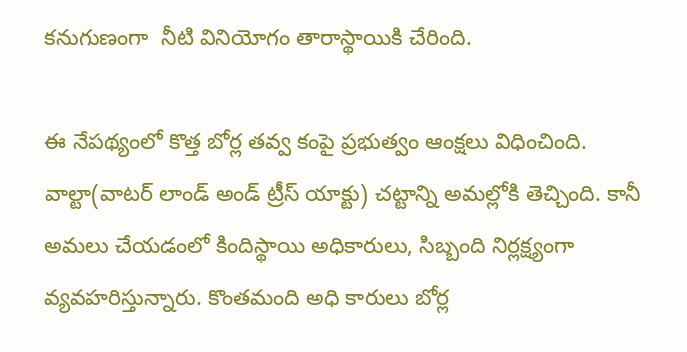కనుగుణంగా  నీటి వినియోగం తారాస్థాయికి చేరింది.

ఈ నేపథ్యంలో కొత్త బోర్ల తవ్వ కంపై ప్రభుత్వం ఆంక్షలు విధించింది. వాల్టా(వాటర్‌ లాండ్‌ అండ్‌ ట్రీస్‌ యాక్టు) చట్టాన్ని అమల్లోకి తెచ్చింది. కానీ అమలు చేయడంలో కిందిస్థాయి అధికారులు, సిబ్బంది నిర్లక్ష్యంగా వ్యవహరిస్తున్నారు. కొంతమంది అధి కారులు బోర్ల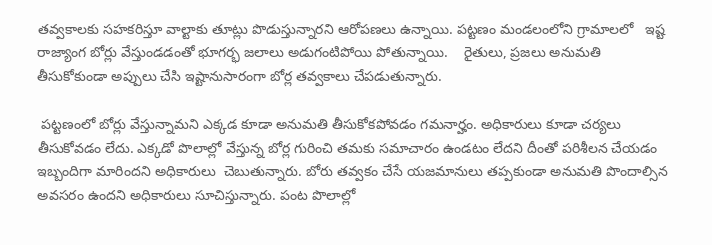తవ్వకాలకు సహకరిస్తూ వాల్టాకు తూట్లు పొడుస్తున్నారని ఆరోపణలు ఉన్నాయి. పట్టణం మండలంలోని గ్రామాలలో   ఇష్ట రాజ్యాంగ బోర్లు వేస్తుండడంతో భూగర్భ జలాలు అడుగంటిపోయి పోతున్నాయి.    రైతులు, ప్రజలు అనుమతి తీసుకోకుండా అప్పులు చేసి ఇష్టానుసారంగా బోర్ల తవ్వకాలు చేపడుతున్నారు.

 పట్టణంలో బోర్లు వేస్తున్నామని ఎక్కడ కూడా అనుమతి తీసుకోకపోవడం గమనార్హం. అధికారులు కూడా చర్యలు తీసుకోవడం లేదు. ఎక్కడో పొలాల్లో వేస్తున్న బోర్ల గురించి తమకు సమాచారం ఉండటం లేదని దీంతో పరిశీలన చేయడం ఇబ్బందిగా మారిందని అధికారులు  చెబుతున్నారు. బోరు తవ్వకం చేసే యజమానులు తప్పకుండా అనుమతి పొందాల్సిన అవసరం ఉందని అధికారులు సూచిస్తున్నారు. పంట పొలాల్లో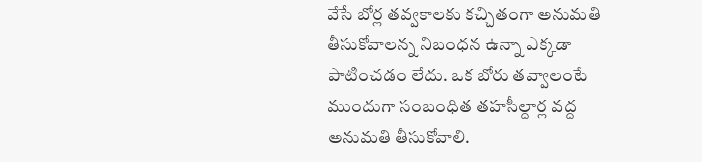వేసే బోర్ల తవ్వకాలకు కచ్చితంగా అనుమతి తీసుకోవాలన్న నిబంధన ఉన్నా ఎక్కడా పాటించడం లేదు. ఒక బోరు తవ్వాలంటే ముందుగా సంబంధిత తహసీల్దార్ల వద్ద అనుమతి తీసుకోవాలి.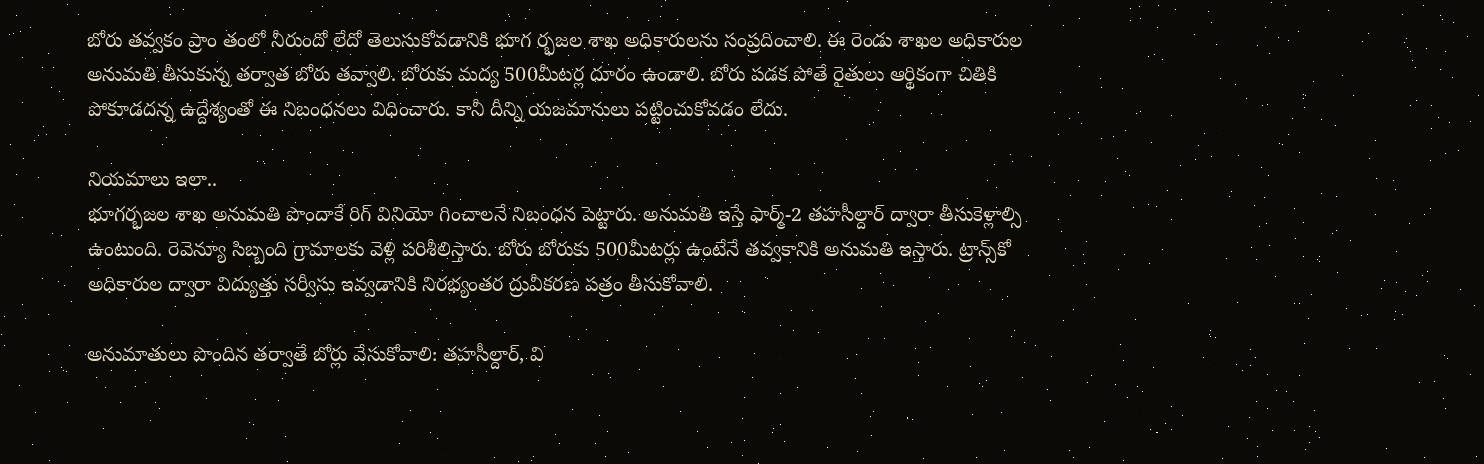బోరు తవ్వకం ప్రాం తంలో నీరుందో లేదో తెలుసుకోవడానికి భూగ ర్భజల శాఖ అధికారులను సంప్రదించాలి. ఈ రెండు శాఖల అధికారుల అనుమతి తీసుకున్న తర్వాత బోరు తవ్వాలి. బోరుకు మద్య 500మీటర్ల దూరం ఉండాలి. బోరు పడక పోతే రైతులు ఆర్థికంగా చితికి పోకూడదన్న ఉద్దేశ్యంతో ఈ నిబంధనలు విధించారు. కానీ దీన్ని యజమానులు పట్టించుకోవడం లేదు.

నియమాలు ఇలా..
భూగర్భజల శాఖ అనుమతి పొందాకే రిగ్‌ వినియో గించాలనే నిబంధన పెట్టారు. అనుమతి ఇస్తే ఫార్మ్‌-2 తహసీల్దార్‌ ద్వారా తీసుకెళ్లాల్సి ఉంటుంది. రెవెన్యూ సిబ్బంది గ్రామాలకు వెళ్లి పరిశీలిస్తారు. బోరు బోరుకు 500మీటర్లు ఉంటేనే తవ్వకానికి అనుమతి ఇస్తారు. ట్రాన్స్‌కో అధికారుల ద్వారా విద్యుత్తు సర్వీసు ఇవ్వడానికి నిరభ్యంతర ద్రువీకరణ పత్రం తీసుకోవాలి.

అనుమాతులు పొందిన తర్వాతే బోర్లు వేసుకోవాలి: తహసీల్దార్‌, వి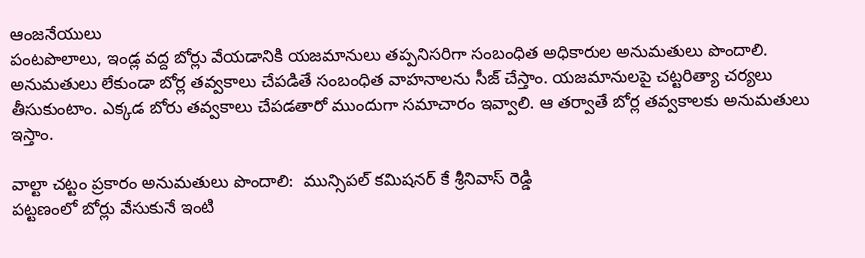ఆంజనేయులు
పంటపొలాలు, ఇండ్ల వద్ద బోర్లు వేయడానికి యజమానులు తప్పనిసరిగా సంబంధిత అధికారుల అనుమతులు పొందాలి. అనుమతులు లేకుండా బోర్ల తవ్వకాలు చేపడితే సంబంధిత వాహనాలను సీజ్‌ చేస్తాం. యజమానులపై చట్టరిత్యా చర్యలు తీసుకుంటాం. ఎక్కడ బోరు తవ్వకాలు చేపడతారో ముందుగా సమాచారం ఇవ్వాలి. ఆ తర్వాతే బోర్ల తవ్వకాలకు అనుమతులు ఇస్తాం.

వాల్టా చట్టం ప్రకారం అనుమతులు పొందాలి:  మున్సిపల్ కమిషనర్ కే శ్రీనివాస్ రెడ్డి
పట్టణంలో బోర్లు వేసుకునే ఇంటి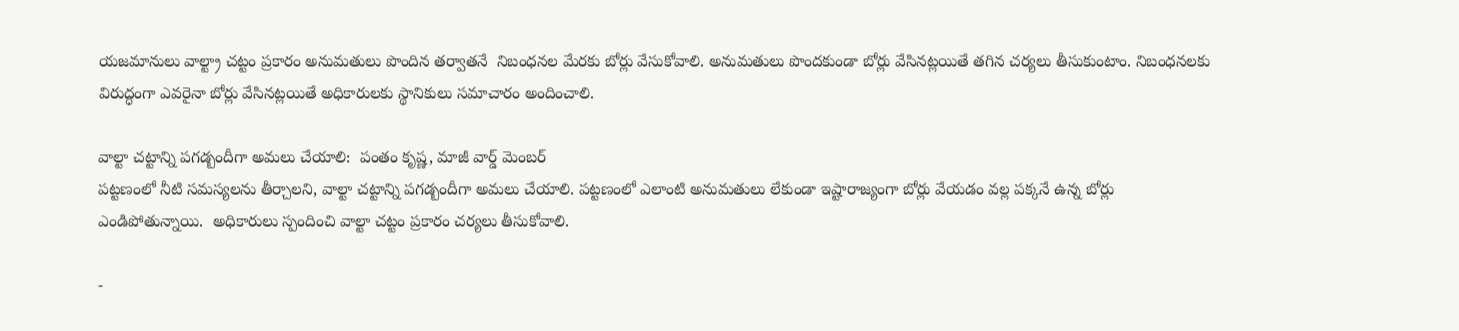యజమానులు వాల్ట్రా చట్టం ప్రకారం అనుమతులు పొందిన తర్వాతనే  నిబంధనల మేరకు బోర్లు వేసుకోవాలి. అనుమతులు పొందకుండా బోర్లు వేసినట్లయితే తగిన చర్యలు తీసుకుంటాం. నిబంధనలకు విరుద్ధంగా ఎవరైనా బోర్లు వేసినట్లయితే అధికారులకు స్థానికులు సమాచారం అందించాలి.

వాల్టా చట్టాన్ని పగడ్బందీగా అమలు చేయాలి:  పంతం కృష్ణ, మాజీ వార్డ్ మెంబర్
పట్టణంలో నీటి సమస్యలను తీర్చాలని, వాల్టా చట్టాన్ని పగడ్బందీగా అమలు చేయాలి. పట్టణంలో ఎలాంటి అనుమతులు లేకుండా ఇష్టారాజ్యంగా బోర్లు వేయడం వల్ల పక్కనే ఉన్న బోర్లు ఎండిపోతున్నాయి.  అధికారులు స్పందించి వాల్టా చట్టం ప్రకారం చర్యలు తీసుకోవాలి.

-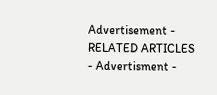Advertisement -
RELATED ARTICLES
- Advertisment -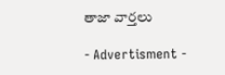తాజా వార్తలు

- Advertisment -